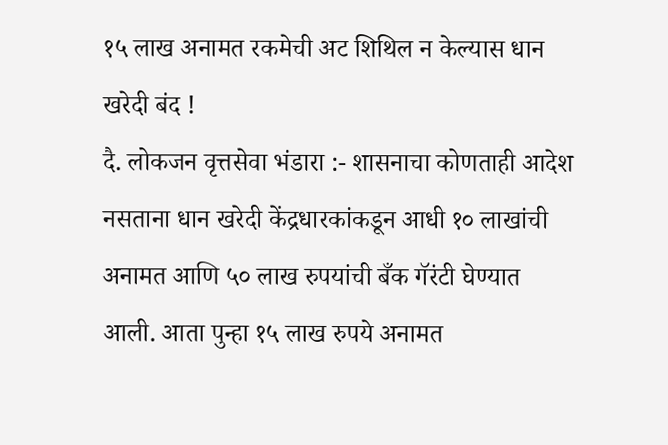१५ लाख अनामत रकमेची अट शिथिल न केल्यास धान खरेदी बंद !
दै. लोकजन वृत्तसेवा भंडारा :- शासनाचा कोणताही आदेश नसताना धान खरेदी केंद्रधारकांकडून आधी १० लाखांची अनामत आणि ५० लाख रुपयांची बँक गॅरंटी घेण्यात आली. आता पुन्हा १५ लाख रुपये अनामत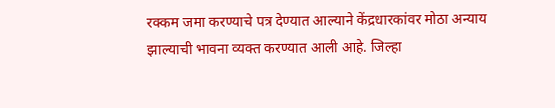रक्कम जमा करण्याचे पत्र देण्यात आल्याने केंद्रधारकांवर मोठा अन्याय झाल्याची भावना व्यक्त करण्यात आली आहे. जिल्हा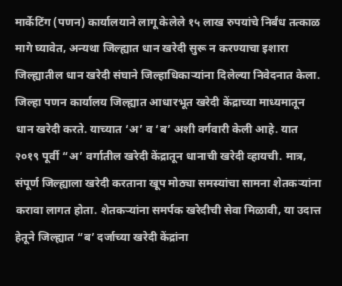मार्केटिंग (पणन) कार्यालयाने लागू केलेले १५ लाख रुपयांचे निर्बंध तत्काळ मागे घ्यावेत, अन्यथा जिल्ह्यात धान खरेदी सुरू न करण्याचा इशारा जिल्ह्यातील धान खरेदी संघाने जिल्हाधिकाऱ्यांना दिलेल्या निवेदनात केला.
जिल्हा पणन कार्यालय जिल्ह्यात आधारभूत खरेदी केंद्राच्या माध्यमातून धान खरेदी करते. याच्यात ‘अ’ व ‘ब’ अशी वर्गवारी केली आहे. यात २०१९ पूर्वी “अ’ वर्गातील खरेदी केंद्रातून धानाची खरेदी व्हायची. मात्र, संपूर्ण जिल्ह्याला खरेदी करताना खूप मोठ्या समस्यांचा सामना शेतकऱ्यांना करावा लागत होता. शेतकऱ्यांना समर्पक खरेदीची सेवा मिळावी, या उदात्त हेतूने जिल्ह्यात “ब’ दर्जाच्या खरेदी केंद्रांना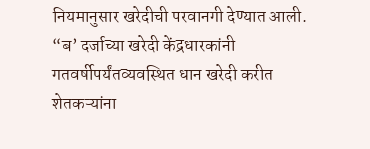नियमानुसार खरेदीची परवानगी देण्यात आली.
“ब’ दर्जाच्या खरेदी केंद्रधारकांनी गतवर्षीपर्यंतव्यवस्थित धान खरेदी करीत शेतकऱ्यांना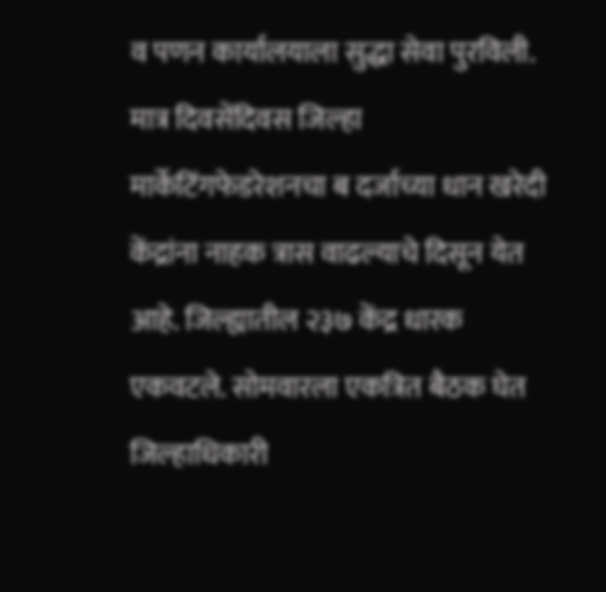व पणन कार्यालयाला सुद्धा सेवा पुरविली. मात्र दिवसेंदिवस जिल्हा मार्केटिंगफेडरेशनचा ब दर्जाच्या धान खरेदी केंद्रांना नाहक त्रास वाढल्याचे दिसून येत आहे. जिल्ह्यातील २३७ केंद्र धारक एकवटले. सोमवारला एकत्रित बैठक घेत जिल्हाधिकारी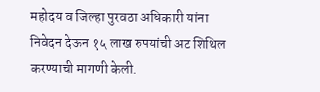महोदय व जिल्हा पुरवठा अधिकारी यांना निवेदन देऊन १५ लाख रुपयांची अट शिथिल करण्याची मागणी केली.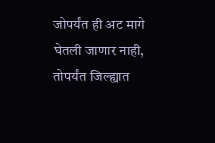जोपर्यंत ही अट मागे घेतली जाणार नाही, तोपर्यंत जिल्ह्यात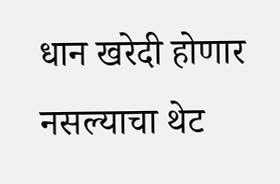धान खरेदी होणार नसल्याचा थेट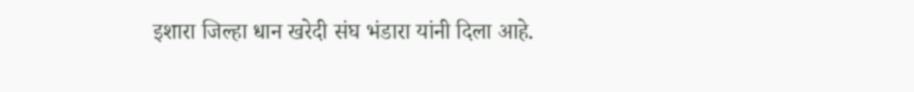इशारा जिल्हा धान खरेदी संघ भंडारा यांनी दिला आहे.